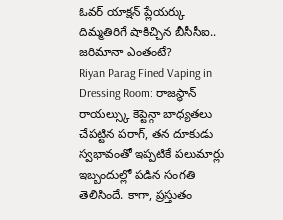ఓవర్ యాక్షన్ ప్లేయర్కు దిమ్మతిరిగే షాకిచ్చిన బీసీసీఐ.. జరిమానా ఎంతంటే?
Riyan Parag Fined Vaping in Dressing Room: రాజస్థాన్ రాయల్స్కు కెప్టెన్గా బాధ్యతలు చేపట్టిన పరాగ్, తన దూకుడు స్వభావంతో ఇప్పటికే పలుమార్లు ఇబ్బందుల్లో పడిన సంగతి తెలిసిందే. కాగా, ప్రస్తుతం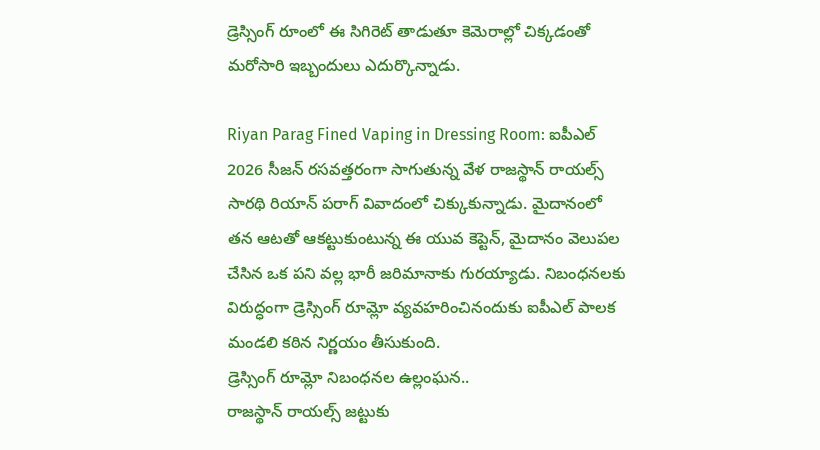డ్రెస్సింగ్ రూంలో ఈ సిగిరెట్ తాడుతూ కెమెరాల్లో చిక్కడంతో మరోసారి ఇబ్బందులు ఎదుర్కొన్నాడు.

Riyan Parag Fined Vaping in Dressing Room: ఐపీఎల్ 2026 సీజన్ రసవత్తరంగా సాగుతున్న వేళ రాజస్థాన్ రాయల్స్ సారథి రియాన్ పరాగ్ వివాదంలో చిక్కుకున్నాడు. మైదానంలో తన ఆటతో ఆకట్టుకుంటున్న ఈ యువ కెప్టెన్, మైదానం వెలుపల చేసిన ఒక పని వల్ల భారీ జరిమానాకు గురయ్యాడు. నిబంధనలకు విరుద్ధంగా డ్రెస్సింగ్ రూమ్లో వ్యవహరించినందుకు ఐపీఎల్ పాలక మండలి కఠిన నిర్ణయం తీసుకుంది.
డ్రెస్సింగ్ రూమ్లో నిబంధనల ఉల్లంఘన..
రాజస్థాన్ రాయల్స్ జట్టుకు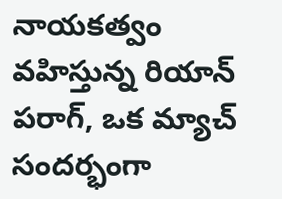నాయకత్వం వహిస్తున్న రియాన్ పరాగ్, ఒక మ్యాచ్ సందర్భంగా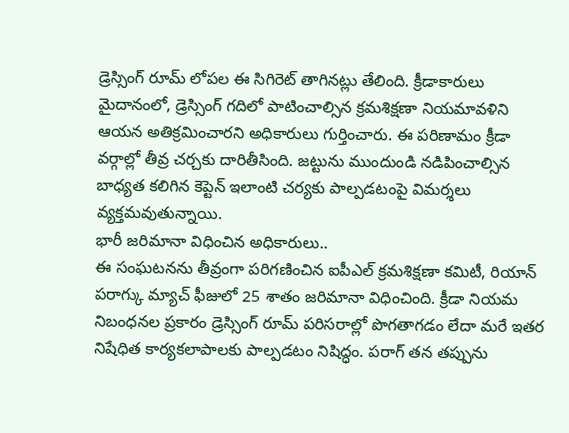డ్రెస్సింగ్ రూమ్ లోపల ఈ సిగిరెట్ తాగినట్లు తేలింది. క్రీడాకారులు మైదానంలో, డ్రెస్సింగ్ గదిలో పాటించాల్సిన క్రమశిక్షణా నియమావళిని ఆయన అతిక్రమించారని అధికారులు గుర్తించారు. ఈ పరిణామం క్రీడా వర్గాల్లో తీవ్ర చర్చకు దారితీసింది. జట్టును ముందుండి నడిపించాల్సిన బాధ్యత కలిగిన కెప్టెన్ ఇలాంటి చర్యకు పాల్పడటంపై విమర్శలు వ్యక్తమవుతున్నాయి.
భారీ జరిమానా విధించిన అధికారులు..
ఈ సంఘటనను తీవ్రంగా పరిగణించిన ఐపీఎల్ క్రమశిక్షణా కమిటీ, రియాన్ పరాగ్కు మ్యాచ్ ఫీజులో 25 శాతం జరిమానా విధించింది. క్రీడా నియమ నిబంధనల ప్రకారం డ్రెస్సింగ్ రూమ్ పరిసరాల్లో పొగతాగడం లేదా మరే ఇతర నిషేధిత కార్యకలాపాలకు పాల్పడటం నిషిద్ధం. పరాగ్ తన తప్పును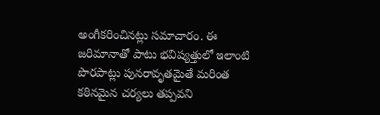అంగీకరించినట్లు సమాచారం. ఈ జరిమానాతో పాటు భవిష్యత్తులో ఇలాంటి పొరపాట్లు పునరావృతమైతే మరింత కఠినమైన చర్యలు తప్పవని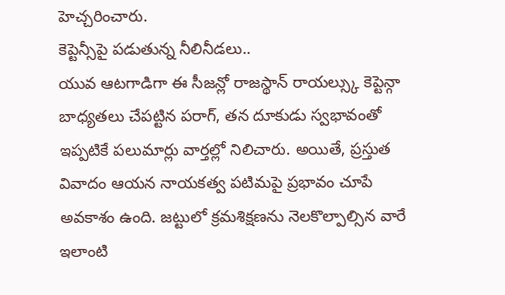హెచ్చరించారు.
కెప్టెన్సీపై పడుతున్న నీలినీడలు..
యువ ఆటగాడిగా ఈ సీజన్లో రాజస్థాన్ రాయల్స్కు కెప్టెన్గా బాధ్యతలు చేపట్టిన పరాగ్, తన దూకుడు స్వభావంతో ఇప్పటికే పలుమార్లు వార్తల్లో నిలిచారు. అయితే, ప్రస్తుత వివాదం ఆయన నాయకత్వ పటిమపై ప్రభావం చూపే అవకాశం ఉంది. జట్టులో క్రమశిక్షణను నెలకొల్పాల్సిన వారే ఇలాంటి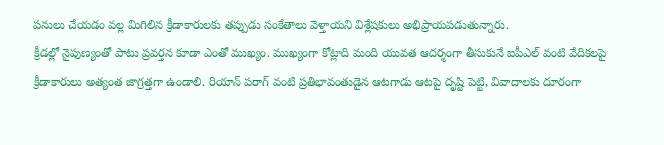పనులు చేయడం వల్ల మిగిలిన క్రీడాకారులకు తప్పుడు సంకేతాలు వెళ్తాయని విశ్లేషకులు అభిప్రాయపడుతున్నారు.
క్రీడల్లో నైపుణ్యంతో పాటు ప్రవర్తన కూడా ఎంతో ముఖ్యం. ముఖ్యంగా కోట్లాది మంది యువత ఆదర్శంగా తీసుకునే ఐపీఎల్ వంటి వేదికలపై క్రీడాకారులు అత్యంత జాగ్రత్తగా ఉండాలి. రియాన్ పరాగ్ వంటి ప్రతిభావంతుడైన ఆటగాడు ఆటపై దృష్టి పెట్టి, వివాదాలకు దూరంగా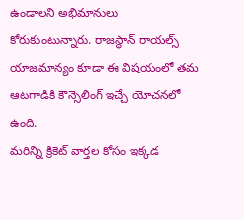ఉండాలని అభిమానులు కోరుకుంటున్నారు. రాజస్థాన్ రాయల్స్ యాజమాన్యం కూడా ఈ విషయంలో తమ ఆటగాడికి కౌన్సెలింగ్ ఇచ్చే యోచనలో ఉంది.
మరిన్ని క్రికెట్ వార్తల కోసం ఇక్కడ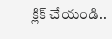క్లిక్ చేయండి..